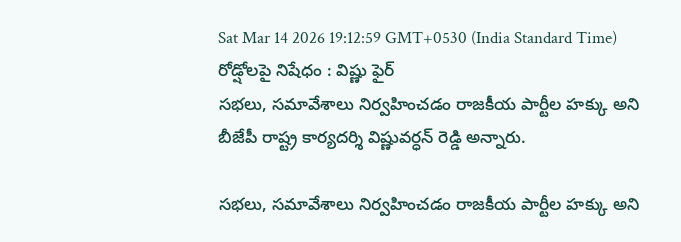Sat Mar 14 2026 19:12:59 GMT+0530 (India Standard Time)
రోడ్షోలపై నిషేధం : విష్ణు ఫైర్
సభలు, సమావేశాలు నిర్వహించడం రాజకీయ పార్టీల హక్కు అని బీజేపీ రాష్ట్ర కార్యదర్శి విష్ణువర్ధన్ రెడ్డి అన్నారు.

సభలు, సమావేశాలు నిర్వహించడం రాజకీయ పార్టీల హక్కు అని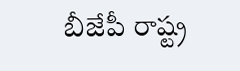బీజేపీ రాష్ట్ర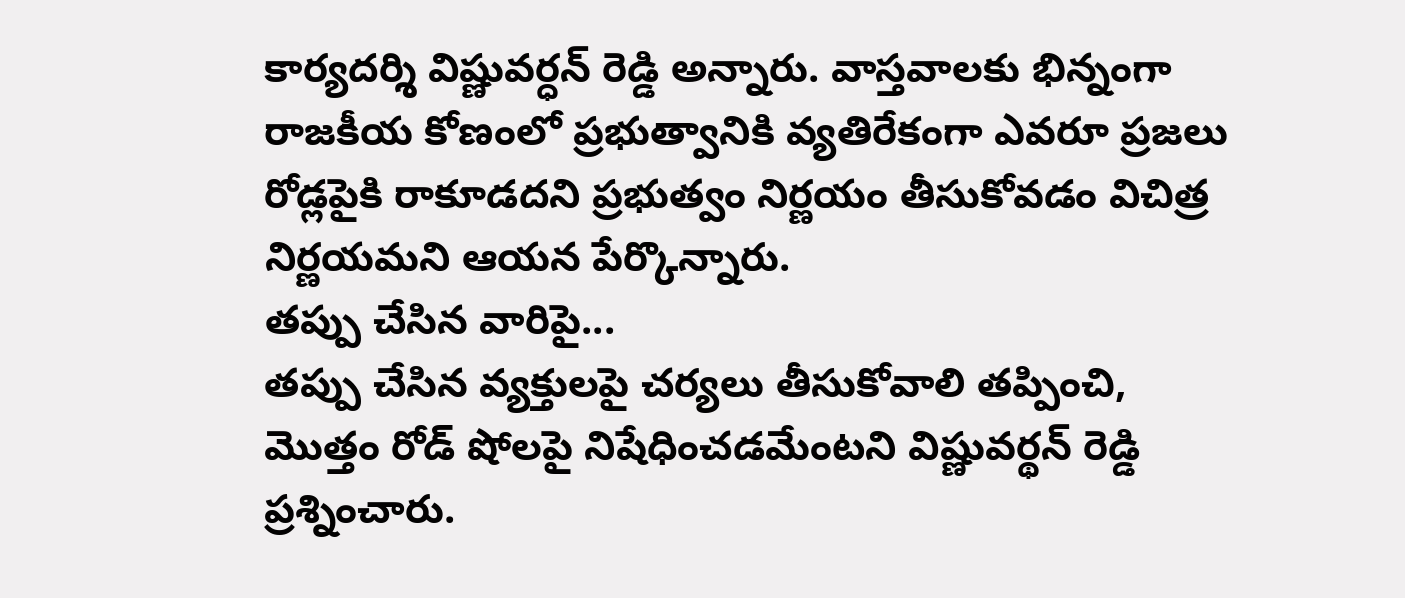కార్యదర్శి విష్ణువర్ధన్ రెడ్డి అన్నారు. వాస్తవాలకు భిన్నంగా రాజకీయ కోణంలో ప్రభుత్వానికి వ్యతిరేకంగా ఎవరూ ప్రజలు రోడ్లపైకి రాకూడదని ప్రభుత్వం నిర్ణయం తీసుకోవడం విచిత్ర నిర్ణయమని ఆయన పేర్కొన్నారు.
తప్పు చేసిన వారిపై...
తప్పు చేసిన వ్యక్తులపై చర్యలు తీసుకోవాలి తప్పించి, మొత్తం రోడ్ షోలపై నిషేధించడమేంటని విష్ణువర్థన్ రెడ్డి ప్రశ్నించారు.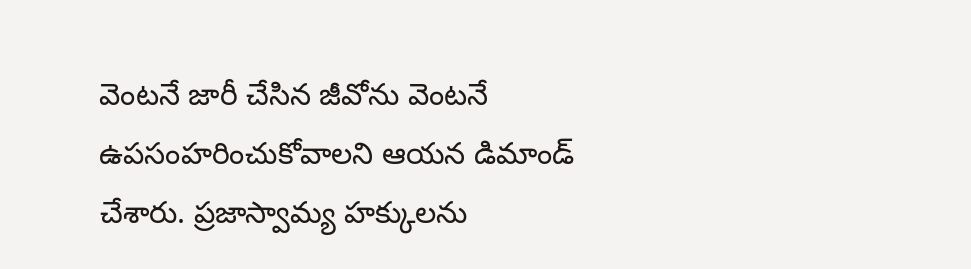వెంటనే జారీ చేసిన జీవోను వెంటనే ఉపసంహరించుకోవాలని ఆయన డిమాండ్ చేశారు. ప్రజాస్వామ్య హక్కులను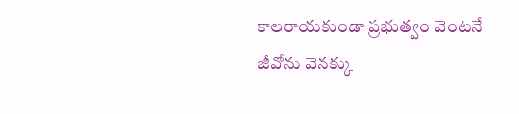కాలరాయకుండా ప్రభుత్వం వెంటనే జీవోను వెనక్కు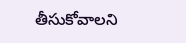తీసుకోవాలని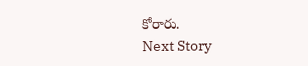కోరారు.
Next Story